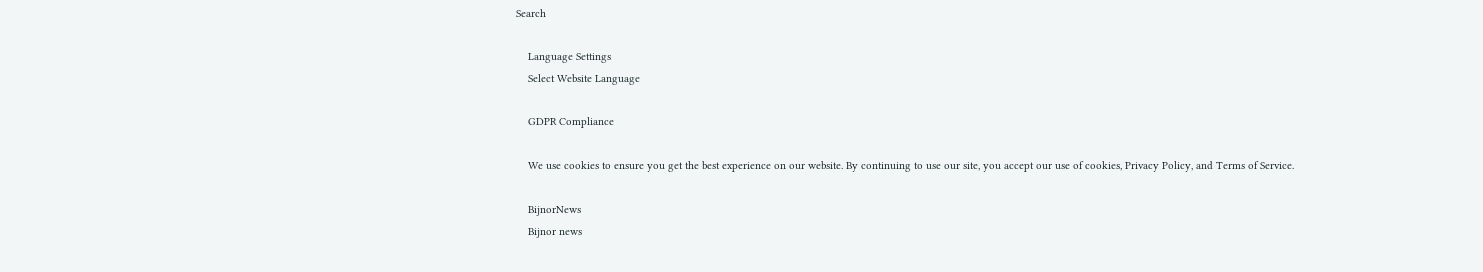Search

    Language Settings
    Select Website Language

    GDPR Compliance

    We use cookies to ensure you get the best experience on our website. By continuing to use our site, you accept our use of cookies, Privacy Policy, and Terms of Service.

    BijnorNews
    Bijnor news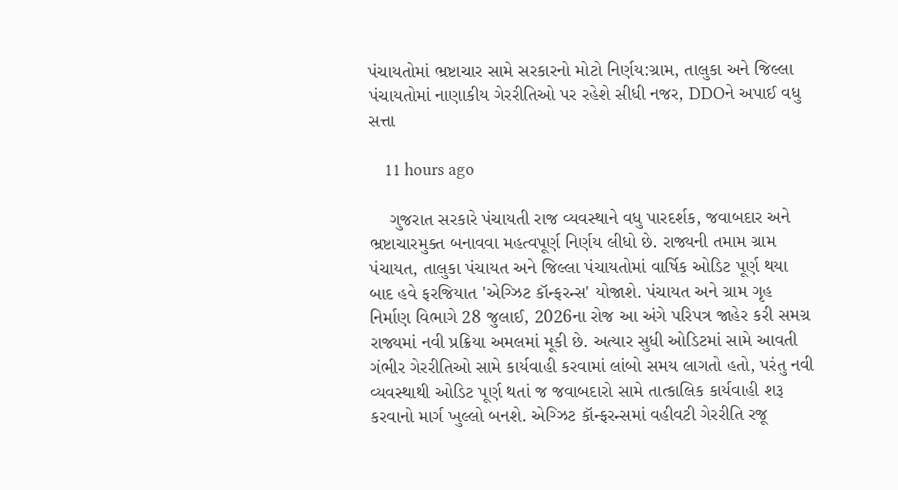પંચાયતોમાં ભ્રષ્ટાચાર સામે સરકારનો મોટો નિર્ણય:ગ્રામ, તાલુકા અને જિલ્લા પંચાયતોમાં નાણાકીય ગેરરીતિઓ પર રહેશે સીધી નજર, DDOને અપાઈ વધુ સત્તા

    11 hours ago

    ગુજરાત સરકારે પંચાયતી રાજ વ્યવસ્થાને વધુ પારદર્શક, જવાબદાર અને ભ્રષ્ટાચારમુક્ત બનાવવા મહત્વપૂર્ણ નિર્ણય લીધો છે. રાજ્યની તમામ ગ્રામ પંચાયત, તાલુકા પંચાયત અને જિલ્લા પંચાયતોમાં વાર્ષિક ઓડિટ પૂર્ણ થયા બાદ હવે ફરજિયાત 'એગ્ઝિટ કૉન્ફરન્સ' યોજાશે. પંચાયત અને ગ્રામ ગૃહ નિર્માણ વિભાગે 28 જુલાઈ, 2026ના રોજ આ અંગે પરિપત્ર જાહેર કરી સમગ્ર રાજ્યમાં નવી પ્રક્રિયા અમલમાં મૂકી છે. અત્યાર સુધી ઓડિટમાં સામે આવતી ગંભીર ગેરરીતિઓ સામે કાર્યવાહી કરવામાં લાંબો સમય લાગતો હતો, પરંતુ નવી વ્યવસ્થાથી ઓડિટ પૂર્ણ થતાં જ જવાબદારો સામે તાત્કાલિક કાર્યવાહી શરૂ કરવાનો માર્ગ ખુલ્લો બનશે. એગ્ઝિટ કૉન્ફરન્સમાં વહીવટી ગેરરીતિ રજૂ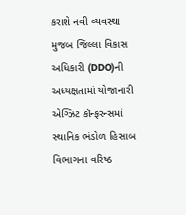કરાશે નવી વ્યવસ્થા મુજબ જિલ્લા વિકાસ અધિકારી (DDO)ની અધ્યક્ષતામાં યોજાનારી એગ્ઝિટ કૉન્ફરન્સમાં સ્થાનિક ભંડોળ હિસાબ વિભાગના વરિષ્ઠ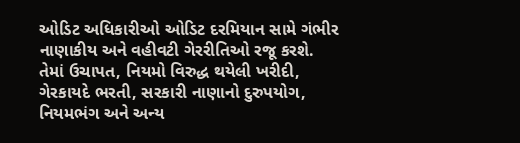ઓડિટ અધિકારીઓ ઓડિટ દરમિયાન સામે ગંભીર નાણાકીય અને વહીવટી ગેરરીતિઓ રજૂ કરશે. તેમાં ઉચાપત, નિયમો વિરુદ્ધ થયેલી ખરીદી, ગેરકાયદે ભરતી, સરકારી નાણાનો દુરુપયોગ, નિયમભંગ અને અન્ય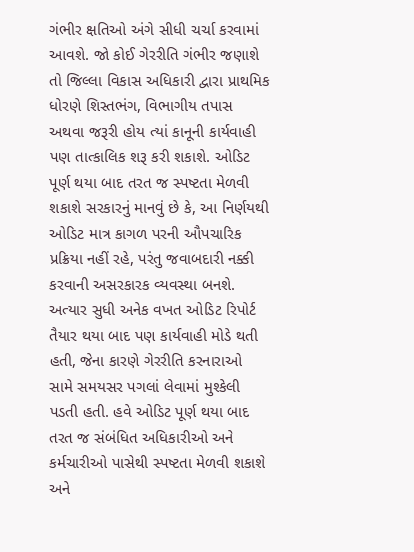ગંભીર ક્ષતિઓ અંગે સીધી ચર્ચા કરવામાં આવશે. જો કોઈ ગેરરીતિ ગંભીર જણાશે તો જિલ્લા વિકાસ અધિકારી દ્વારા પ્રાથમિક ધોરણે શિસ્તભંગ, વિભાગીય તપાસ અથવા જરૂરી હોય ત્યાં કાનૂની કાર્યવાહી પણ તાત્કાલિક શરૂ કરી શકાશે. ઓડિટ પૂર્ણ થયા બાદ તરત જ સ્પષ્ટતા મેળવી શકાશે સરકારનું માનવું છે કે, આ નિર્ણયથી ઓડિટ માત્ર કાગળ પરની ઔપચારિક પ્રક્રિયા નહીં રહે, પરંતુ જવાબદારી નક્કી કરવાની અસરકારક વ્યવસ્થા બનશે. અત્યાર સુધી અનેક વખત ઓડિટ રિપોર્ટ તૈયાર થયા બાદ પણ કાર્યવાહી મોડે થતી હતી, જેના કારણે ગેરરીતિ કરનારાઓ સામે સમયસર પગલાં લેવામાં મુશ્કેલી પડતી હતી. હવે ઓડિટ પૂર્ણ થયા બાદ તરત જ સંબંધિત અધિકારીઓ અને કર્મચારીઓ પાસેથી સ્પષ્ટતા મેળવી શકાશે અને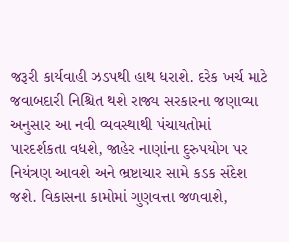જરૂરી કાર્યવાહી ઝડપથી હાથ ધરાશે. દરેક ખર્ચ માટે જવાબદારી નિશ્ચિત થશે રાજ્ય સરકારના જણાવ્યા અનુસાર આ નવી વ્યવસ્થાથી પંચાયતોમાં પારદર્શકતા વધશે, જાહેર નાણાંના દુરુપયોગ પર નિયંત્રણ આવશે અને ભ્રષ્ટાચાર સામે કડક સંદેશ જશે. વિકાસના કામોમાં ગુણવત્તા જળવાશે,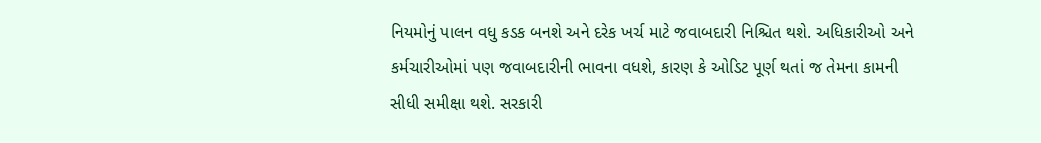નિયમોનું પાલન વધુ કડક બનશે અને દરેક ખર્ચ માટે જવાબદારી નિશ્ચિત થશે. અધિકારીઓ અને કર્મચારીઓમાં પણ જવાબદારીની ભાવના વધશે, કારણ કે ઓડિટ પૂર્ણ થતાં જ તેમના કામની સીધી સમીક્ષા થશે. સરકારી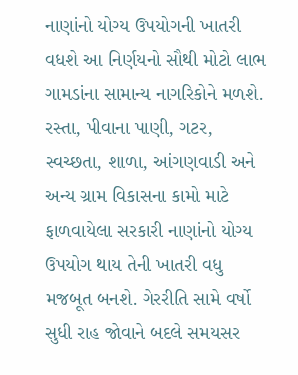નાણાંનો યોગ્ય ઉપયોગની ખાતરી વધશે આ નિર્ણયનો સૌથી મોટો લાભ ગામડાંના સામાન્ય નાગરિકોને મળશે. રસ્તા, પીવાના પાણી, ગટર, સ્વચ્છતા, શાળા, આંગણવાડી અને અન્ય ગ્રામ વિકાસના કામો માટે ફાળવાયેલા સરકારી નાણાંનો યોગ્ય ઉપયોગ થાય તેની ખાતરી વધુ મજબૂત બનશે. ગેરરીતિ સામે વર્ષો સુધી રાહ જોવાને બદલે સમયસર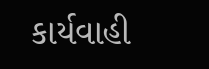કાર્યવાહી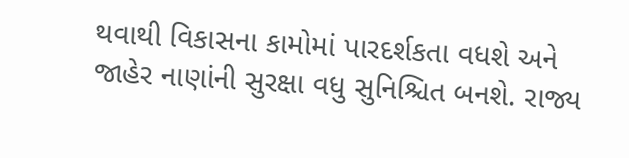થવાથી વિકાસના કામોમાં પારદર્શકતા વધશે અને જાહેર નાણાંની સુરક્ષા વધુ સુનિશ્ચિત બનશે. રાજ્ય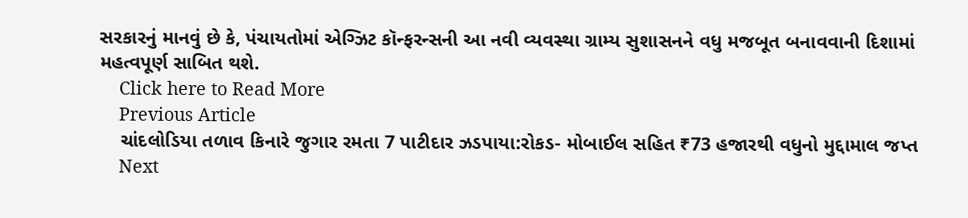સરકારનું માનવું છે કે, પંચાયતોમાં એગ્ઝિટ કૉન્ફરન્સની આ નવી વ્યવસ્થા ગ્રામ્ય સુશાસનને વધુ મજબૂત બનાવવાની દિશામાં મહત્વપૂર્ણ સાબિત થશે.
    Click here to Read More
    Previous Article
    ચાંદલોડિયા તળાવ કિનારે જુગાર રમતા 7 પાટીદાર ઝડપાયા:રોકડ- મોબાઈલ સહિત ₹73 હજારથી વધુનો મુદ્દામાલ જપ્ત
    Next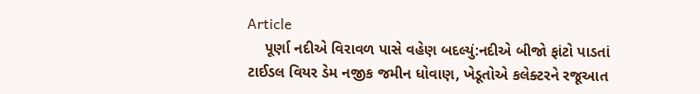Article
    પૂર્ણા નદીએ વિરાવળ પાસે વહેણ બદલ્યું:નદીએ બીજો ફાંટો પાડતાં ટાઈડલ વિયર ડેમ નજીક જમીન ધોવાણ, ખેડૂતોએ કલેક્ટરને રજૂઆત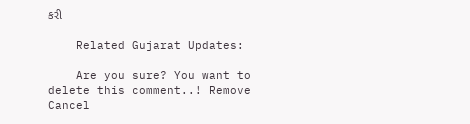કરી

    Related Gujarat Updates:

    Are you sure? You want to delete this comment..! Remove Cancel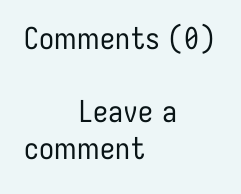Comments (0)

      Leave a comment